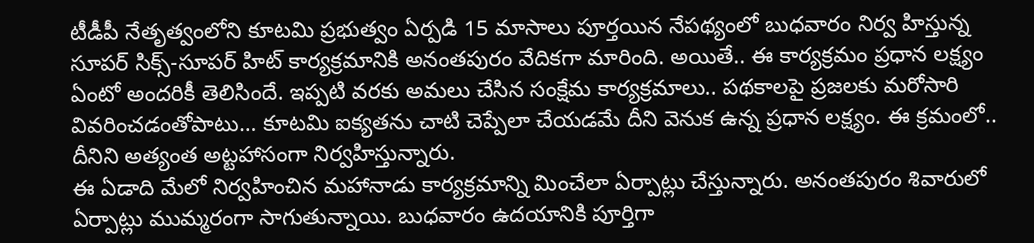టీడీపీ నేతృత్వంలోని కూటమి ప్రభుత్వం ఏర్పడి 15 మాసాలు పూర్తయిన నేపథ్యంలో బుధవారం నిర్వ హిస్తున్న సూపర్ సిక్స్-సూపర్ హిట్ కార్యక్రమానికి అనంతపురం వేదికగా మారింది. అయితే.. ఈ కార్యక్రమం ప్రధాన లక్ష్యం ఏంటో అందరికీ తెలిసిందే. ఇప్పటి వరకు అమలు చేసిన సంక్షేమ కార్యక్రమాలు.. పథకాలపై ప్రజలకు మరోసారి వివరించడంతోపాటు… కూటమి ఐక్యతను చాటి చెప్పేలా చేయడమే దీని వెనుక ఉన్న ప్రధాన లక్ష్యం. ఈ క్రమంలో.. దీనిని అత్యంత అట్టహాసంగా నిర్వహిస్తున్నారు.
ఈ ఏడాది మేలో నిర్వహించిన మహానాడు కార్యక్రమాన్ని మించేలా ఏర్పాట్లు చేస్తున్నారు. అనంతపురం శివారులో ఏర్పాట్లు ముమ్మరంగా సాగుతున్నాయి. బుధవారం ఉదయానికి పూర్తిగా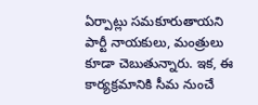ఏర్పాట్లు సమకూరుతాయని పార్టీ నాయకులు, మంత్రులు కూడా చెబుతున్నారు. ఇక, ఈ కార్యక్రమానికి సీమ నుంచే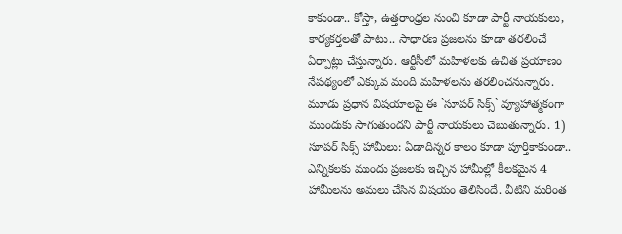కాకుండా.. కోస్తా, ఉత్తరాంధ్రల నుంచి కూడా పార్టీ నాయకులు, కార్యకర్తలతో పాటు.. సాధారణ ప్రజలను కూడా తరలించే ఏర్పాట్లు చేస్తున్నారు. ఆర్టీసీలో మహిళలకు ఉచిత ప్రయాణం నేపథ్యంలో ఎక్కువ మంది మహిళలను తరలించనున్నారు.
మూడు ప్రధాన విషయాలపై ఈ `సూపర్ సిక్స్` వ్యూహాత్మకంగా ముందుకు సాగుతుందని పార్టీ నాయకులు చెబుతున్నారు. 1) సూపర్ సిక్స్ హామీలు: ఏడాదిన్నర కాలం కూడా పూర్తికాకుండా.. ఎన్నికలకు ముందు ప్రజలకు ఇచ్చిన హామీల్లో కీలకమైన 4 హామీలను అమలు చేసిన విషయం తెలిసిందే. వీటిని మరింత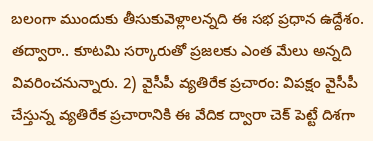బలంగా ముందుకు తీసుకువెళ్లాలన్నది ఈ సభ ప్రధాన ఉద్దేశం. తద్వారా.. కూటమి సర్కారుతో ప్రజలకు ఎంత మేలు అన్నది వివరించనున్నారు. 2) వైసీపీ వ్యతిరేక ప్రచారం: విపక్షం వైసీపీ చేస్తున్న వ్యతిరేక ప్రచారానికి ఈ వేదిక ద్వారా చెక్ పెట్టే దిశగా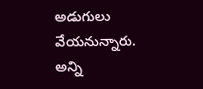అడుగులు వేయనున్నారు.
అన్ని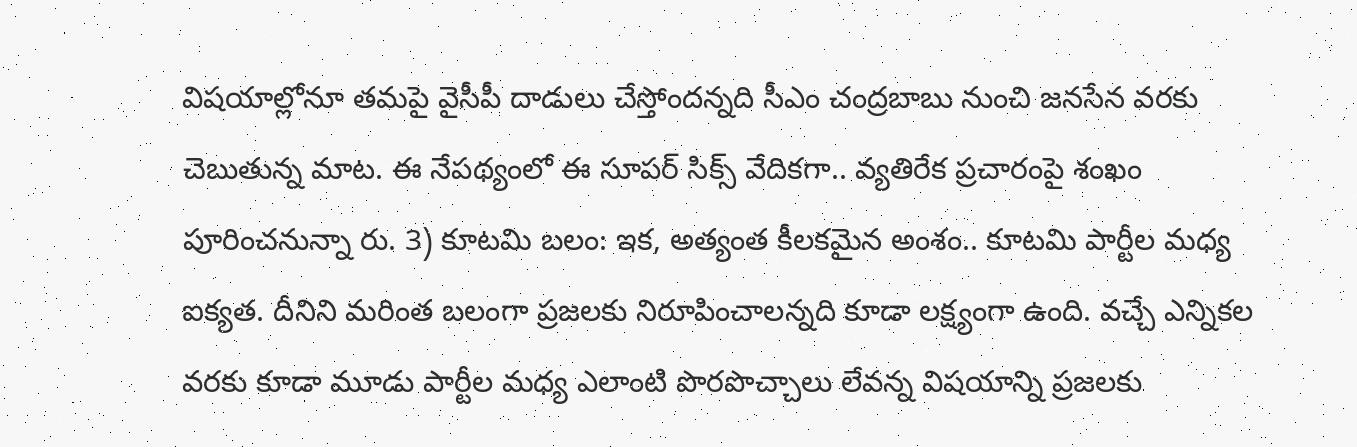విషయాల్లోనూ తమపై వైసీపీ దాడులు చేస్తోందన్నది సీఎం చంద్రబాబు నుంచి జనసేన వరకు చెబుతున్న మాట. ఈ నేపథ్యంలో ఈ సూపర్ సిక్స్ వేదికగా.. వ్యతిరేక ప్రచారంపై శంఖం పూరించనున్నా రు. 3) కూటమి బలం: ఇక, అత్యంత కీలకమైన అంశం.. కూటమి పార్టీల మధ్య ఐక్యత. దీనిని మరింత బలంగా ప్రజలకు నిరూపించాలన్నది కూడా లక్ష్యంగా ఉంది. వచ్చే ఎన్నికల వరకు కూడా మూడు పార్టీల మధ్య ఎలాంటి పొరపొచ్చాలు లేవన్న విషయాన్ని ప్రజలకు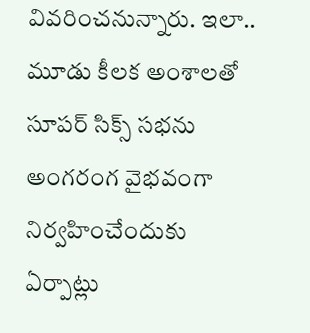వివరించనున్నారు. ఇలా.. మూడు కీలక అంశాలతో సూపర్ సిక్స్ సభను అంగరంగ వైభవంగా నిర్వహించేందుకు ఏర్పాట్లు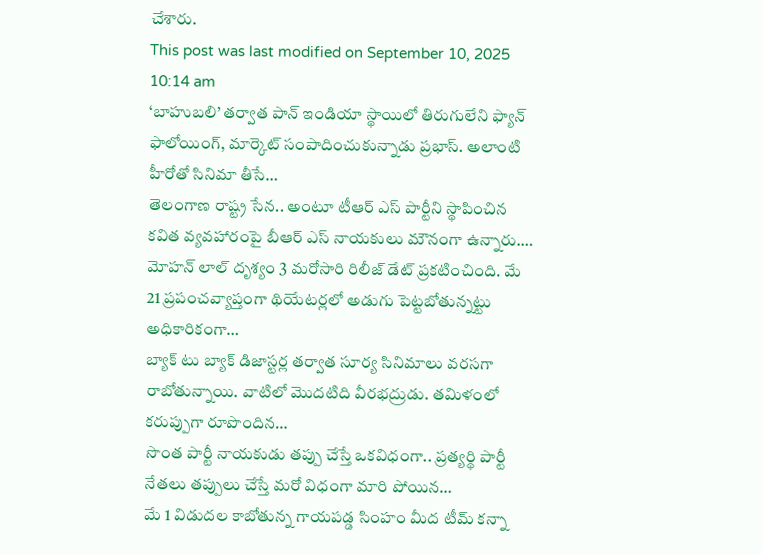చేశారు.
This post was last modified on September 10, 2025 10:14 am
‘బాహుబలి’ తర్వాత పాన్ ఇండియా స్థాయిలో తిరుగులేని ఫ్యాన్ ఫాలోయింగ్, మార్కెట్ సంపాదించుకున్నాడు ప్రభాస్. అలాంటి హీరోతో సినిమా తీసే…
తెలంగాణ రాష్ట్ర సేన.. అంటూ టీఆర్ ఎస్ పార్టీని స్థాపించిన కవిత వ్యవహారంపై బీఆర్ ఎస్ నాయకులు మౌనంగా ఉన్నారు.…
మోహన్ లాల్ దృశ్యం 3 మరోసారి రిలీజ్ డేట్ ప్రకటించింది. మే 21 ప్రపంచవ్యాప్తంగా థియేటర్లలో అడుగు పెట్టబోతున్నట్టు అధికారికంగా…
బ్యాక్ టు బ్యాక్ డిజాస్టర్ల తర్వాత సూర్య సినిమాలు వరసగా రాబోతున్నాయి. వాటిలో మొదటిది వీరభద్రుడు. తమిళంలో కరుప్పుగా రూపొందిన…
సొంత పార్టీ నాయకుడు తప్పు చేస్తే ఒకవిధంగా.. ప్రత్యర్థి పార్టీ నేతలు తప్పులు చేస్తే మరో విధంగా మారి పోయిన…
మే 1 విడుదల కాబోతున్న గాయపడ్డ సింహం మీద టీమ్ కన్నా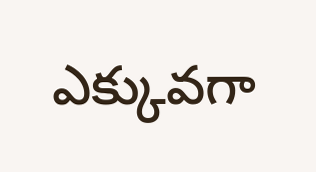ఎక్కువగా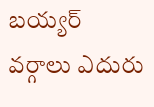బయ్యర్ వర్గాలు ఎదురు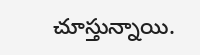చూస్తున్నాయి.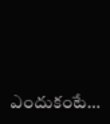ఎందుకంటే…